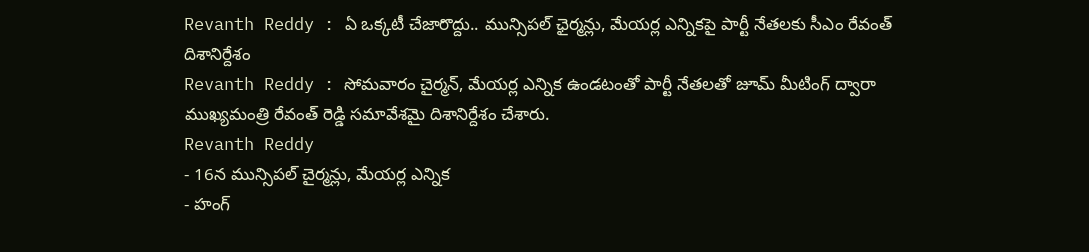Revanth Reddy : ఏ ఒక్కటీ చేజారొద్దు.. మున్సిపల్ ఛైర్మన్లు, మేయర్ల ఎన్నికపై పార్టీ నేతలకు సీఎం రేవంత్ దిశానిర్దేశం
Revanth Reddy : సోమవారం చైర్మన్, మేయర్ల ఎన్నిక ఉండటంతో పార్టీ నేతలతో జూమ్ మీటింగ్ ద్వారా ముఖ్యమంత్రి రేవంత్ రెడ్డి సమావేశమై దిశానిర్దేశం చేశారు.
Revanth Reddy
- 16న మున్సిపల్ చైర్మన్లు, మేయర్ల ఎన్నిక
- హంగ్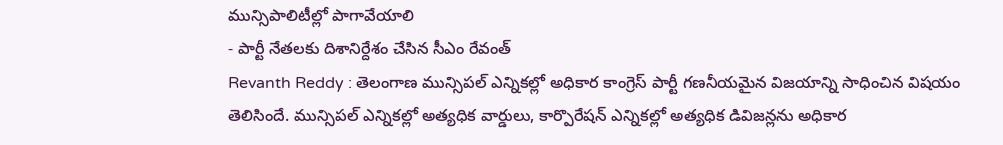మున్సిపాలిటీల్లో పాగావేయాలి
- పార్టీ నేతలకు దిశానిర్దేశం చేసిన సీఎం రేవంత్
Revanth Reddy : తెలంగాణ మున్సిపల్ ఎన్నికల్లో అధికార కాంగ్రెస్ పార్టీ గణనీయమైన విజయాన్ని సాధించిన విషయం తెలిసిందే. మున్సిపల్ ఎన్నికల్లో అత్యధిక వార్డులు, కార్పొరేషన్ ఎన్నికల్లో అత్యధిక డివిజన్లను అధికార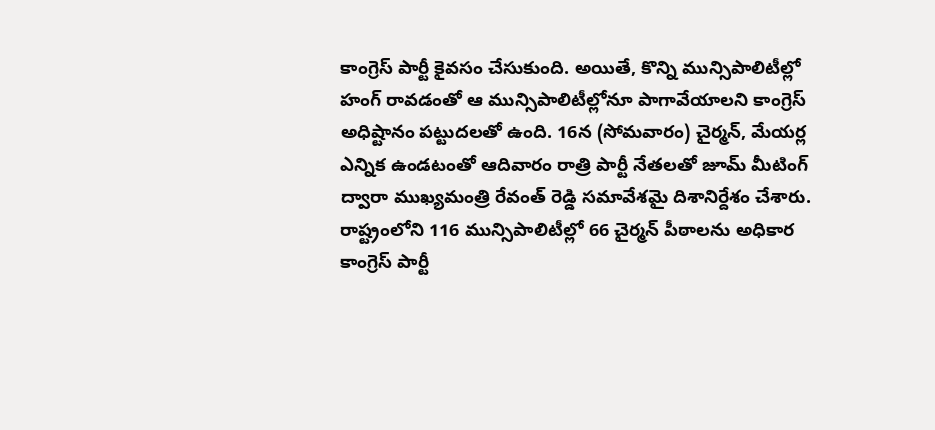కాంగ్రెస్ పార్టీ కైవసం చేసుకుంది. అయితే, కొన్ని మున్సిపాలిటీల్లో హంగ్ రావడంతో ఆ మున్సిపాలిటీల్లోనూ పాగావేయాలని కాంగ్రెస్ అధిష్టానం పట్టుదలతో ఉంది. 16న (సోమవారం) చైర్మన్, మేయర్ల ఎన్నిక ఉండటంతో ఆదివారం రాత్రి పార్టీ నేతలతో జూమ్ మీటింగ్ ద్వారా ముఖ్యమంత్రి రేవంత్ రెడ్డి సమావేశమై దిశానిర్దేశం చేశారు.
రాష్ట్రంలోని 116 మున్సిపాలిటీల్లో 66 చైర్మన్ పీఠాలను అధికార కాంగ్రెస్ పార్టీ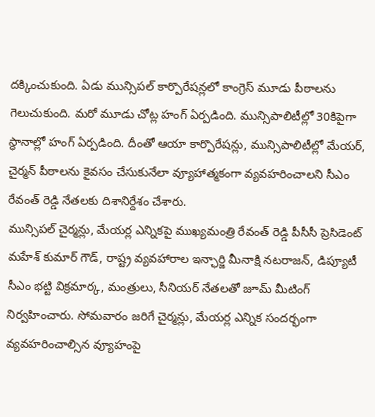దక్కించుకుంది. ఏడు మున్సిపల్ కార్పొరేషన్లలో కాంగ్రెస్ మూడు పీఠాలను గెలుచుకుంది. మరో మూడు చోట్ల హంగ్ ఏర్పడింది. మున్సిపాలిటీల్లో 30కిపైగా స్థానాల్లో హంగ్ ఏర్పడింది. దీంతో ఆయా కార్పొరేషన్లు, మున్సిపాలిటీల్లో మేయర్, చైర్మన్ పీఠాలను కైవసం చేసుకునేలా వ్యూహాత్మకంగా వ్యవహరించాలని సీఎం రేవంత్ రెడ్డి నేతలకు దిశానిర్దేశం చేశారు.
మున్సిపల్ చైర్మన్లు, మేయర్ల ఎన్నికపై ముఖ్యమంత్రి రేవంత్ రెడ్డి పీసీసీ ప్రెసిడెంట్ మహేశ్ కుమార్ గౌడ్, రాష్ట్ర వ్యవహారాల ఇన్ఛార్జి మీనాక్షి నటరాజన్, డిప్యూటీ సీఎం భట్టి విక్రమార్క, మంత్రులు, సీనియర్ నేతలతో జూమ్ మీటింగ్ నిర్వహించారు. సోమవారం జరిగే చైర్మన్లు, మేయర్ల ఎన్నిక సందర్భంగా వ్యవహరించాల్సిన వ్యూహంపై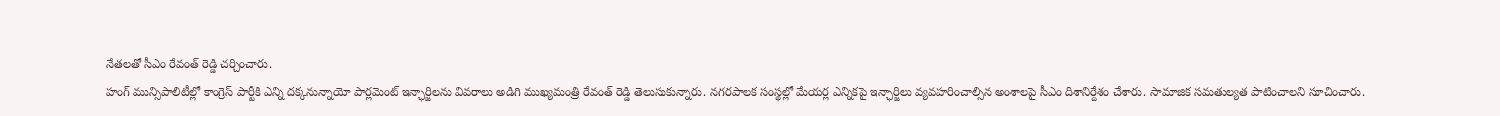నేతలతో సీఎం రేవంత్ రెడ్డి చర్చించారు.
హంగ్ మున్సిపాలిటీల్లో కాంగ్రెస్ పార్టీకి ఎన్ని దక్కనున్నాయో పార్లమెంట్ ఇన్ఛార్జిలను వివరాలు అడిగి ముఖ్యమంత్రి రేవంత్ రెడ్డి తెలుసుకున్నారు. నగరపాలక సంస్థల్లో మేయర్ల ఎన్నికపై ఇన్ఛార్జిలు వ్యవహరించాల్సిన అంశాలపై సీఎం దిశానిర్దేశం చేశారు. సామాజిక సమతుల్యత పాటించాలని సూచించారు.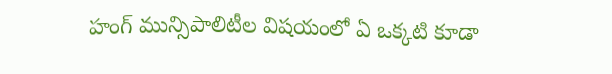హంగ్ మున్సిపాలిటీల విషయంలో ఏ ఒక్కటి కూడా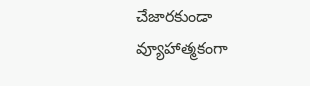చేజారకుండా వ్యూహాత్మకంగా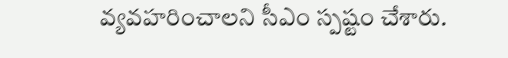వ్యవహరించాలని సీఎం స్పష్టం చేశారు.